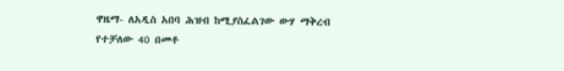ዋዜማ- ለአዲስ አበባ ሕዝብ ከሚያስፈልገው ውሃ ማቅረብ የተቻለው 40 በመቶ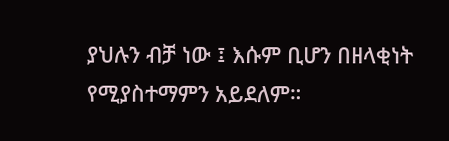ያህሉን ብቻ ነው ፤ እሱም ቢሆን በዘላቂነት የሚያስተማምን አይደለም።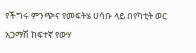የችግሩ ምንጭና የመፍትሄ ሀሳቡ ላይ በየካቲት ወር አጋማሽ ከፍተኛ የውሃ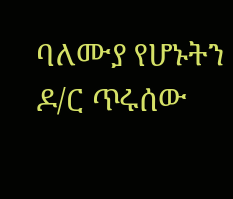ባለሙያ የሆኑትን ዶ/ር ጥሩሰው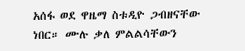አሰፋ ወደ ዋዜማ ስቱዲዮ ጋብዘናቸው ነበር። ሙሉ ቃለ ምልልሳቸውን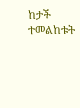ከታች ተመልከቱት